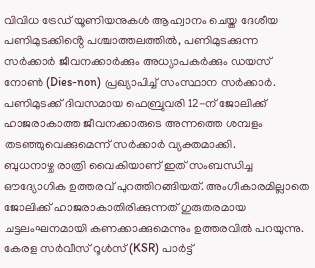വിവിധ ട്രേഡ് യൂണിയനുകൾ ആഹ്വാനം ചെയ്ത ദേശീയ പണിമുടക്കിൻ്റെ പശ്ചാത്തലത്തിൽ, പണിമുടക്കുന്ന സർക്കാർ ജീവനക്കാർക്കും അധ്യാപകർക്കും ഡയസ് നോൺ (Dies-non) പ്രഖ്യാപിച്ച് സംസ്ഥാന സർക്കാർ. പണിമുടക്ക് ദിവസമായ ഫെബ്രുവരി 12-ന് ജോലിക്ക് ഹാജരാകാത്ത ജീവനക്കാരുടെ അന്നത്തെ ശമ്പളം തടഞ്ഞുവെക്കുമെന്ന് സർക്കാർ വ്യക്തമാക്കി.
ബുധനാഴ്ച രാത്രി വൈകിയാണ് ഇത് സംബന്ധിച്ച ഔദ്യോഗിക ഉത്തരവ് പുറത്തിറങ്ങിയത്. അംഗീകാരമില്ലാതെ ജോലിക്ക് ഹാജരാകാതിരിക്കുന്നത് ഗുരുതരമായ ചട്ടലംഘനമായി കണക്കാക്കുമെന്നും ഉത്തരവിൽ പറയുന്നു. കേരള സർവീസ് റൂൾസ് (KSR) പാർട്ട്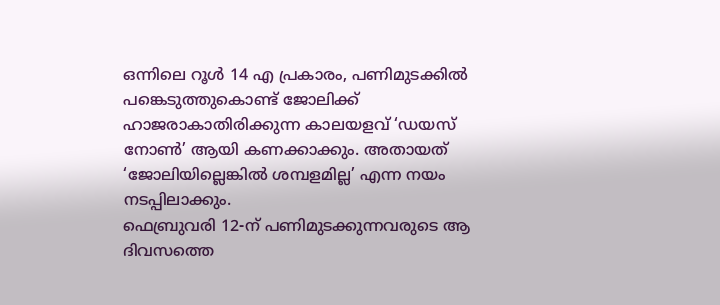ഒന്നിലെ റൂൾ 14 എ പ്രകാരം, പണിമുടക്കിൽ പങ്കെടുത്തുകൊണ്ട് ജോലിക്ക് ഹാജരാകാതിരിക്കുന്ന കാലയളവ് ‘ഡയസ് നോൺ’ ആയി കണക്കാക്കും. അതായത് ‘ജോലിയില്ലെങ്കിൽ ശമ്പളമില്ല’ എന്ന നയം നടപ്പിലാക്കും.
ഫെബ്രുവരി 12-ന് പണിമുടക്കുന്നവരുടെ ആ ദിവസത്തെ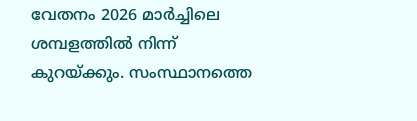വേതനം 2026 മാർച്ചിലെ ശമ്പളത്തിൽ നിന്ന് കുറയ്ക്കും. സംസ്ഥാനത്തെ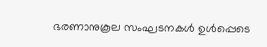ഭരണാനുകൂല സംഘടനകൾ ഉൾപ്പെടെ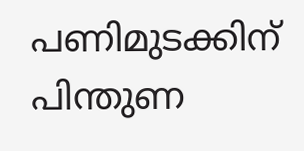പണിമുടക്കിന് പിന്തുണ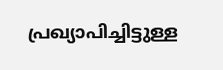പ്രഖ്യാപിച്ചിട്ടുള്ള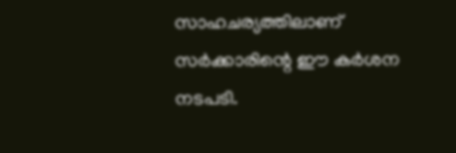സാഹചര്യത്തിലാണ് സർക്കാരിന്റെ ഈ കർശന നടപടി.